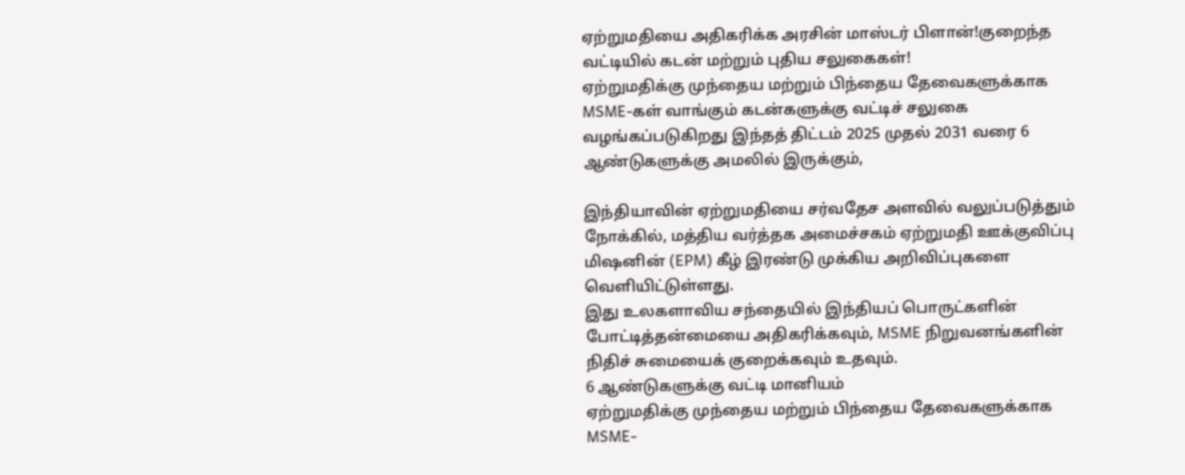ஏற்றுமதியை அதிகரிக்க அரசின் மாஸ்டர் பிளான்!குறைந்த வட்டியில் கடன் மற்றும் புதிய சலுகைகள்!
ஏற்றுமதிக்கு முந்தைய மற்றும் பிந்தைய தேவைகளுக்காக MSME-கள் வாங்கும் கடன்களுக்கு வட்டிச் சலுகை வழங்கப்படுகிறது இந்தத் திட்டம் 2025 முதல் 2031 வரை 6 ஆண்டுகளுக்கு அமலில் இருக்கும்,

இந்தியாவின் ஏற்றுமதியை சர்வதேச அளவில் வலுப்படுத்தும் நோக்கில், மத்திய வர்த்தக அமைச்சகம் ஏற்றுமதி ஊக்குவிப்பு மிஷனின் (EPM) கீழ் இரண்டு முக்கிய அறிவிப்புகளை வெளியிட்டுள்ளது.
இது உலகளாவிய சந்தையில் இந்தியப் பொருட்களின் போட்டித்தன்மையை அதிகரிக்கவும், MSME நிறுவனங்களின் நிதிச் சுமையைக் குறைக்கவும் உதவும்.
6 ஆண்டுகளுக்கு வட்டி மானியம்
ஏற்றுமதிக்கு முந்தைய மற்றும் பிந்தைய தேவைகளுக்காக MSME-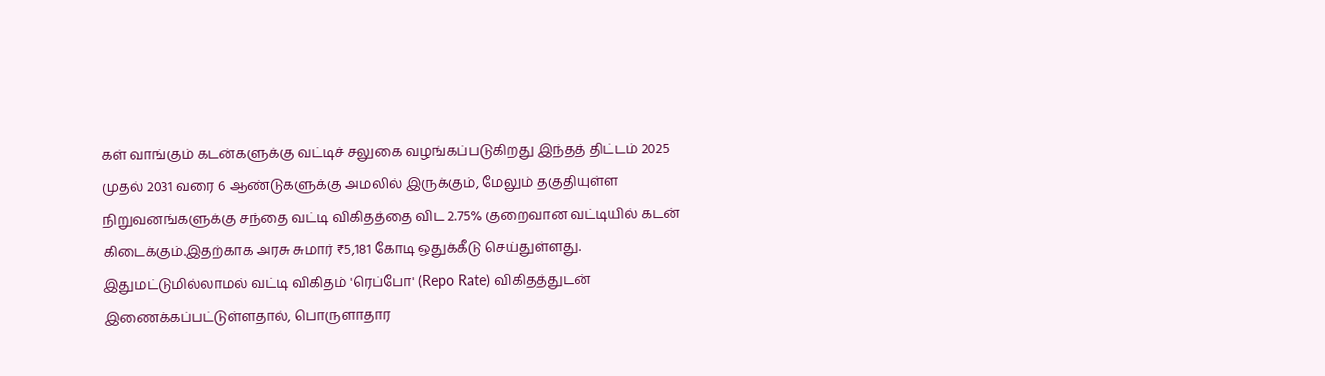கள் வாங்கும் கடன்களுக்கு வட்டிச் சலுகை வழங்கப்படுகிறது இந்தத் திட்டம் 2025 முதல் 2031 வரை 6 ஆண்டுகளுக்கு அமலில் இருக்கும், மேலும் தகுதியுள்ள நிறுவனங்களுக்கு சந்தை வட்டி விகிதத்தை விட 2.75% குறைவான வட்டியில் கடன் கிடைக்கும்.இதற்காக அரசு சுமார் ₹5,181 கோடி ஒதுக்கீடு செய்துள்ளது. இதுமட்டுமில்லாமல் வட்டி விகிதம் 'ரெப்போ' (Repo Rate) விகிதத்துடன் இணைக்கப்பட்டுள்ளதால், பொருளாதார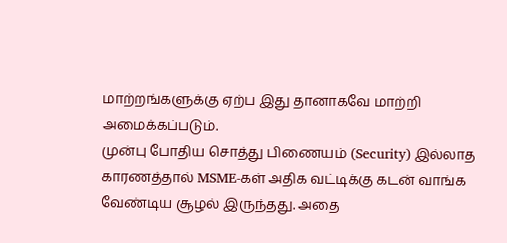மாற்றங்களுக்கு ஏற்ப இது தானாகவே மாற்றி அமைக்கப்படும்.
முன்பு போதிய சொத்து பிணையம் (Security) இல்லாத காரணத்தால் MSME-கள் அதிக வட்டிக்கு கடன் வாங்க வேண்டிய சூழல் இருந்தது. அதை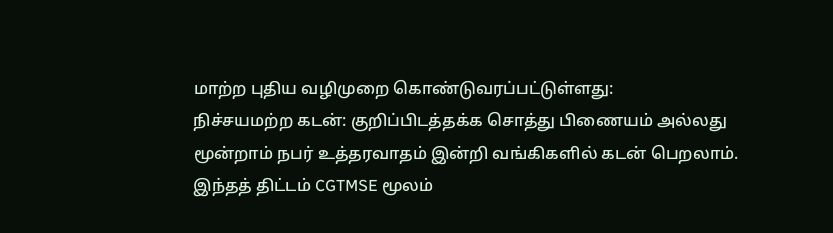மாற்ற புதிய வழிமுறை கொண்டுவரப்பட்டுள்ளது:
நிச்சயமற்ற கடன்: குறிப்பிடத்தக்க சொத்து பிணையம் அல்லது மூன்றாம் நபர் உத்தரவாதம் இன்றி வங்கிகளில் கடன் பெறலாம்.
இந்தத் திட்டம் CGTMSE மூலம்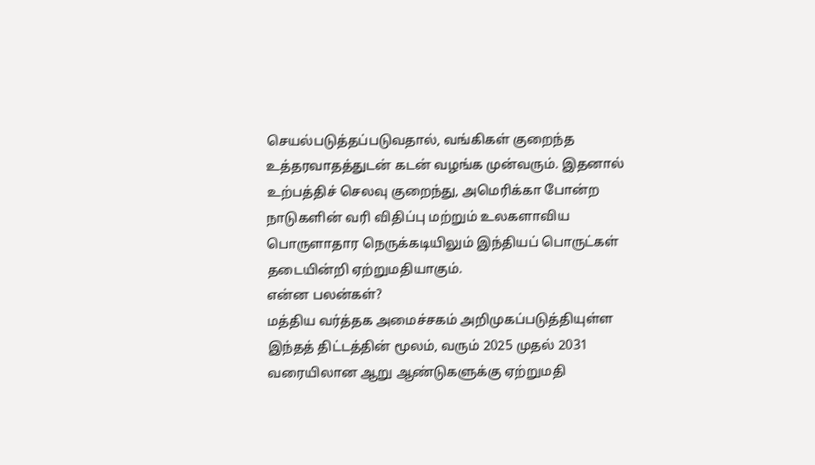செயல்படுத்தப்படுவதால், வங்கிகள் குறைந்த உத்தரவாதத்துடன் கடன் வழங்க முன்வரும். இதனால் உற்பத்திச் செலவு குறைந்து, அமெரிக்கா போன்ற நாடுகளின் வரி விதிப்பு மற்றும் உலகளாவிய பொருளாதார நெருக்கடியிலும் இந்தியப் பொருட்கள் தடையின்றி ஏற்றுமதியாகும்.
என்ன பலன்கள்?
மத்திய வர்த்தக அமைச்சகம் அறிமுகப்படுத்தியுள்ள இந்தத் திட்டத்தின் மூலம், வரும் 2025 முதல் 2031 வரையிலான ஆறு ஆண்டுகளுக்கு ஏற்றுமதி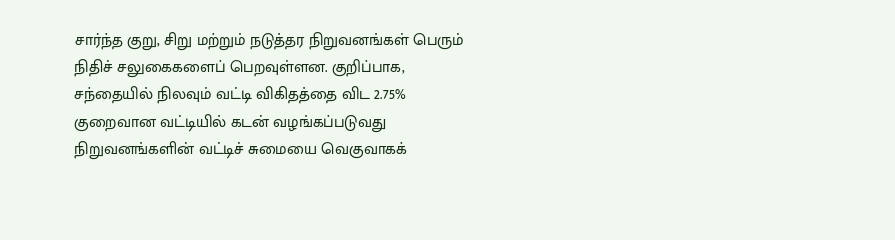சார்ந்த குறு, சிறு மற்றும் நடுத்தர நிறுவனங்கள் பெரும் நிதிச் சலுகைகளைப் பெறவுள்ளன. குறிப்பாக, சந்தையில் நிலவும் வட்டி விகிதத்தை விட 2.75% குறைவான வட்டியில் கடன் வழங்கப்படுவது நிறுவனங்களின் வட்டிச் சுமையை வெகுவாகக்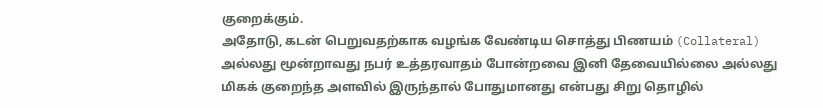குறைக்கும்.
அதோடு, கடன் பெறுவதற்காக வழங்க வேண்டிய சொத்து பிணயம் (Collateral) அல்லது மூன்றாவது நபர் உத்தரவாதம் போன்றவை இனி தேவையில்லை அல்லது மிகக் குறைந்த அளவில் இருந்தால் போதுமானது என்பது சிறு தொழில்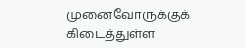முனைவோருக்குக் கிடைத்துள்ள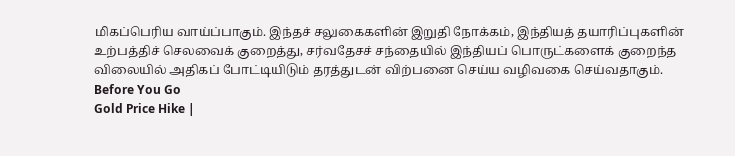மிகப்பெரிய வாய்ப்பாகும். இந்தச் சலுகைகளின் இறுதி நோக்கம், இந்தியத் தயாரிப்புகளின் உற்பத்திச் செலவைக் குறைத்து, சர்வதேசச் சந்தையில் இந்தியப் பொருட்களைக் குறைந்த விலையில் அதிகப் போட்டியிடும் தரத்துடன் விற்பனை செய்ய வழிவகை செய்வதாகும்.
Before You Go
Gold Price Hike |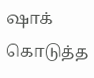ஷாக் கொடுத்த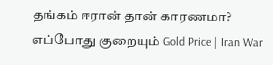தங்கம் ஈரான் தான் காரணமா? எப்போது குறையும் Gold Price | Iran War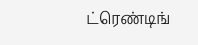ட்ரெண்டிங்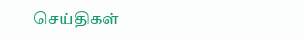செய்திகள்